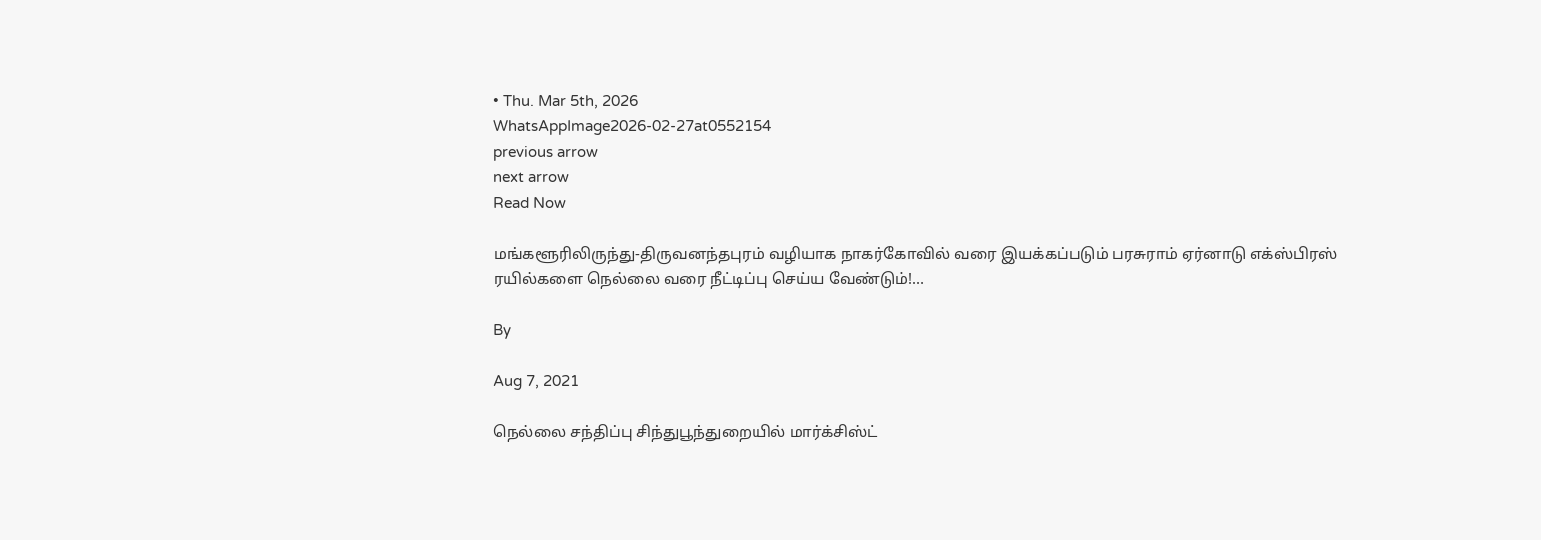• Thu. Mar 5th, 2026
WhatsAppImage2026-02-27at0552154
previous arrow
next arrow
Read Now

மங்களூரிலிருந்து-திருவனந்தபுரம் வழியாக நாகர்கோவில் வரை இயக்கப்படும் பரசுராம் ஏர்னாடு எக்ஸ்பிரஸ் ரயில்களை நெல்லை வரை நீட்டிப்பு செய்ய வேண்டும்!…

By

Aug 7, 2021

நெல்லை சந்திப்பு சிந்துபூந்துறையில் மார்க்சிஸ்ட்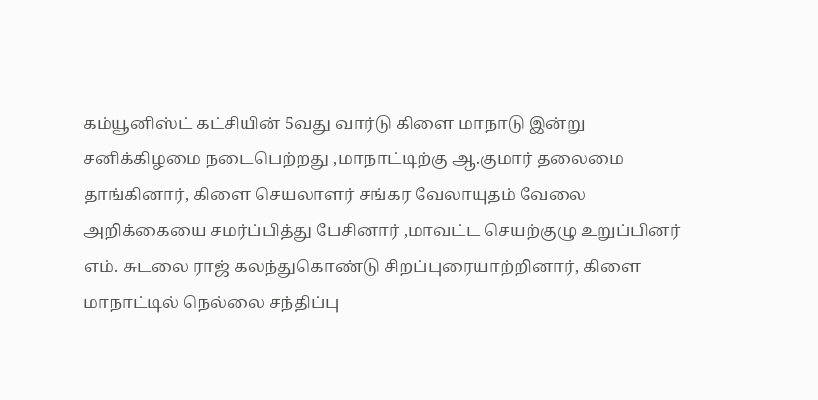கம்யூனிஸ்ட் கட்சியின் 5வது வார்டு கிளை மாநாடு இன்று சனிக்கிழமை நடைபெற்றது ,மாநாட்டிற்கு ஆ.குமார் தலைமை தாங்கினார், கிளை செயலாளர் சங்கர வேலாயுதம் வேலை அறிக்கையை சமர்ப்பித்து பேசினார் ,மாவட்ட செயற்குழு உறுப்பினர் எம். சுடலை ராஜ் கலந்துகொண்டு சிறப்புரையாற்றினார், கிளை மாநாட்டில் நெல்லை சந்திப்பு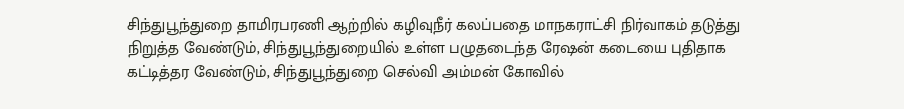சிந்துபூந்துறை தாமிரபரணி ஆற்றில் கழிவுநீர் கலப்பதை மாநகராட்சி நிர்வாகம் தடுத்து நிறுத்த வேண்டும், சிந்துபூந்துறையில் உள்ள பழுதடைந்த ரேஷன் கடையை புதிதாக கட்டித்தர வேண்டும், சிந்துபூந்துறை செல்வி அம்மன் கோவில்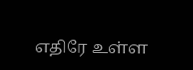எதிரே உள்ள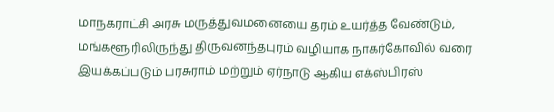மாநகராட்சி அரசு மருத்துவமனையை தரம் உயர்த்த வேண்டும், மங்களூரிலிருந்து திருவனந்தபுரம் வழியாக நாகர்கோவில் வரை இயக்கப்படும் பரசுராம் மற்றும் ஏர்நாடு ஆகிய எக்ஸ்பிரஸ்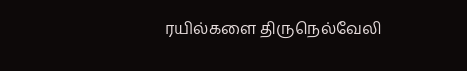ரயில்களை திருநெல்வேலி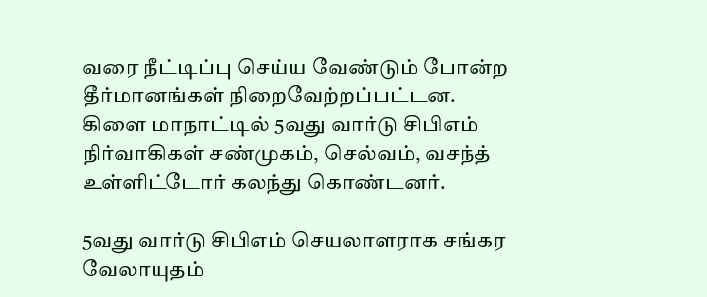வரை நீட்டிப்பு செய்ய வேண்டும் போன்ற தீர்மானங்கள் நிறைவேற்றப்பட்டன.
கிளை மாநாட்டில் 5வது வார்டு சிபிஎம் நிர்வாகிகள் சண்முகம், செல்வம், வசந்த் உள்ளிட்டோர் கலந்து கொண்டனர்.

5வது வார்டு சிபிஎம் செயலாளராக சங்கர வேலாயுதம்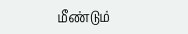மீண்டும்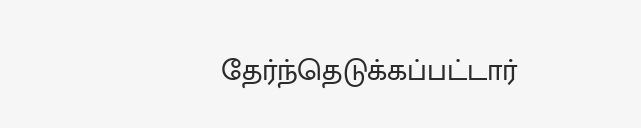தேர்ந்தெடுக்கப்பட்டார்